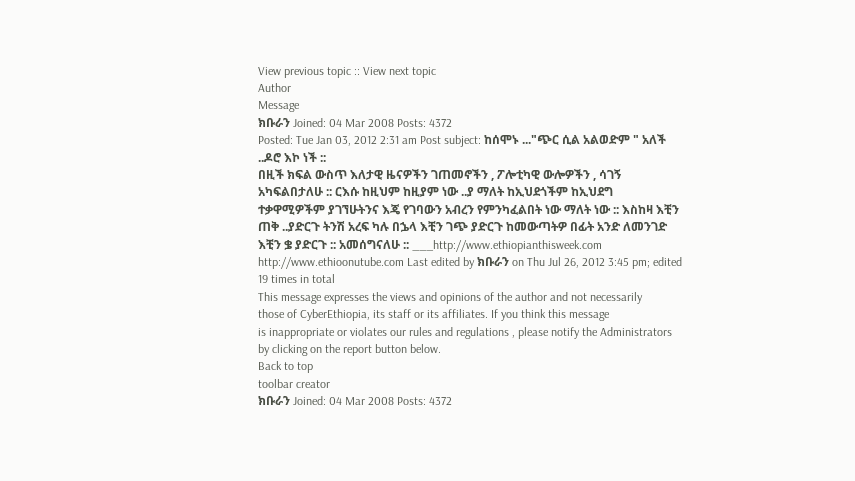View previous topic :: View next topic
Author
Message
ክቡራን Joined: 04 Mar 2008 Posts: 4372
Posted: Tue Jan 03, 2012 2:31 am Post subject: ከሰሞኑ ..."ጭር ሲል አልወድም " አለች ..ዶሮ እኮ ነች ::
በዚች ክፍል ውስጥ እለታዊ ዜናዎችን ገጠመኖችን , ፖሎቲካዊ ውሎዎችን , ሳገኝ አካፍልበታለሁ :: ርእሱ ከዚህም ከዚያም ነው ..ያ ማለት ከኢህደጎችም ከኢህደግ ተቃዋሚዎችም ያገኘሁትንና እጄ የገባውን አብረን የምንካፈልበት ነው ማለት ነው :: እስከዛ እቺን ጠቅ ..ያድርጉ ትንሽ አረፍ ካሉ በኌላ እቺን ገጭ ያድርጉ ከመውጣትዎ በፊት አንድ ለመንገድ እቺን ቌ ያድርጉ :: አመሰግናለሁ :: ___http://www.ethiopianthisweek.com
http://www.ethioonutube.com Last edited by ክቡራን on Thu Jul 26, 2012 3:45 pm; edited 19 times in total
This message expresses the views and opinions of the author and not necessarily
those of CyberEthiopia, its staff or its affiliates. If you think this message
is inappropriate or violates our rules and regulations , please notify the Administrators by clicking on the report button below.
Back to top
toolbar creator
ክቡራን Joined: 04 Mar 2008 Posts: 4372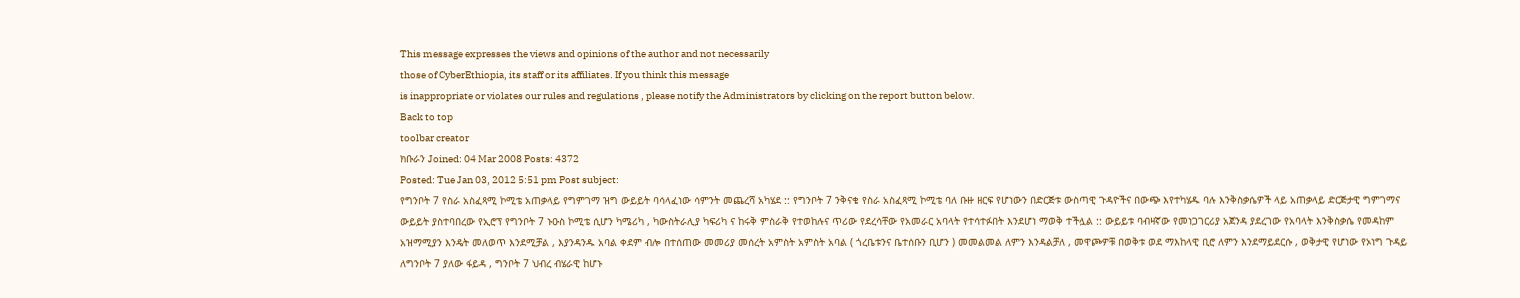This message expresses the views and opinions of the author and not necessarily
those of CyberEthiopia, its staff or its affiliates. If you think this message
is inappropriate or violates our rules and regulations , please notify the Administrators by clicking on the report button below.
Back to top
toolbar creator
ክቡራን Joined: 04 Mar 2008 Posts: 4372
Posted: Tue Jan 03, 2012 5:51 pm Post subject:
የግንቦት 7 የስራ አስፈጻሚ ኮሚቴ አጠቃላይ የግምገማ ዝግ ውይይት ባሳላፈነው ሳምንት መጨረሻ አካሄደ :: የግንቦት 7 ንቅናቄ የስራ አስፈጻሚ ኮሚቴ ባለ ቡዙ ዘርፍ የሆነውን በድርጅቱ ውስጣዊ ጉዳዮችና በውጭ እየተካሄዱ ባሉ እንቅስቃሴዎች ላይ አጠቃላይ ድርጅታዊ ግምገማና ውይይት ያስተባበረው የኢሮፕ የግንቦት 7 ኑዑስ ኮሚቴ ሲሆን ካሜሪካ , ካውስትራሊያ ካፍሪካ ና ከሩቅ ምስራቅ የተወከሉና ጥሪው የደረሳቸው የአመራር አባላት የተሳተፉበት እንደሆነ ማወቅ ተችሏል :: ውይይቱ ባብዛኛው የመነጋገርሪያ አጀንዳ ያደረገው የአባላት እንቅስቃሴ የመዳከም አዝማሚያን እንዴት መለወጥ እንደሚቻል , እያንዳንዱ አባል ቀደም ብሎ በተሰጠው መመሪያ መሰረት አምስት አምስት አባል ( ጎረቤቱንና ቤተሰቡን ቢሆን ) መመልመል ለምን እንዳልቻለ , መዋጮዎቹ በወቅቱ ወደ ማእከላዊ ቢሮ ለምን እንደማይደርሱ , ወቅታዊ የሆነው የኦነግ ጉዳይ ለግንቦት 7 ያለው ፋይዳ , ግንቦት 7 ህብረ ብሄራዊ ከሆኑ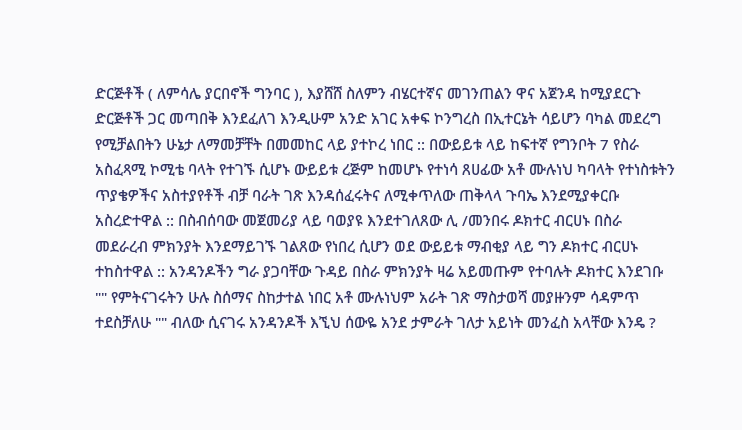ድርጅቶች ( ለምሳሌ ያርበኖች ግንባር ), እያሸሸ ስለምን ብሄርተኛና መገንጠልን ዋና አጀንዳ ከሚያደርጉ ድርጅቶች ጋር መጣበቅ እንደፈለገ እንዲሁም አንድ አገር አቀፍ ኮንግረስ በኢተርኔት ሳይሆን ባካል መደረግ የሚቻልበትን ሁኔታ ለማመቻቸት በመመከር ላይ ያተኮረ ነበር :: በውይይቱ ላይ ከፍተኛ የግንቦት 7 የስራ አስፈጻሚ ኮሚቴ ባላት የተገኙ ሲሆኑ ውይይቱ ረጅም ከመሆኑ የተነሳ ጸሀፊው አቶ ሙሉነህ ካባላት የተነስቱትን ጥያቄዎችና አስተያየቶች ብቻ ባራት ገጽ እንዳሰፈሩትና ለሚቀጥለው ጠቅላላ ጉባኤ እንደሚያቀርቡ አስረድተዋል :: በስብሰባው መጀመሪያ ላይ ባወያዩ እንደተገለጸው ሊ /መንበሩ ዶክተር ብርሀኑ በስራ መደራረብ ምክንያት እንደማይገኙ ገልጸው የነበረ ሲሆን ወደ ውይይቱ ማብቂያ ላይ ግን ዶክተር ብርሀኑ ተከስተዋል :: አንዳንዶችን ግራ ያጋባቸው ጉዳይ በስራ ምክንያት ዛሬ አይመጡም የተባሉት ዶክተር እንደገቡ "" የምትናገሩትን ሁሉ ስሰማና ስከታተል ነበር አቶ ሙሉነህም አራት ገጽ ማስታወሻ መያዙንም ሳዳምጥ ተደስቻለሁ "" ብለው ሲናገሩ አንዳንዶች እኚህ ሰውዬ አንደ ታምራት ገለታ አይነት መንፈስ አላቸው እንዴ ?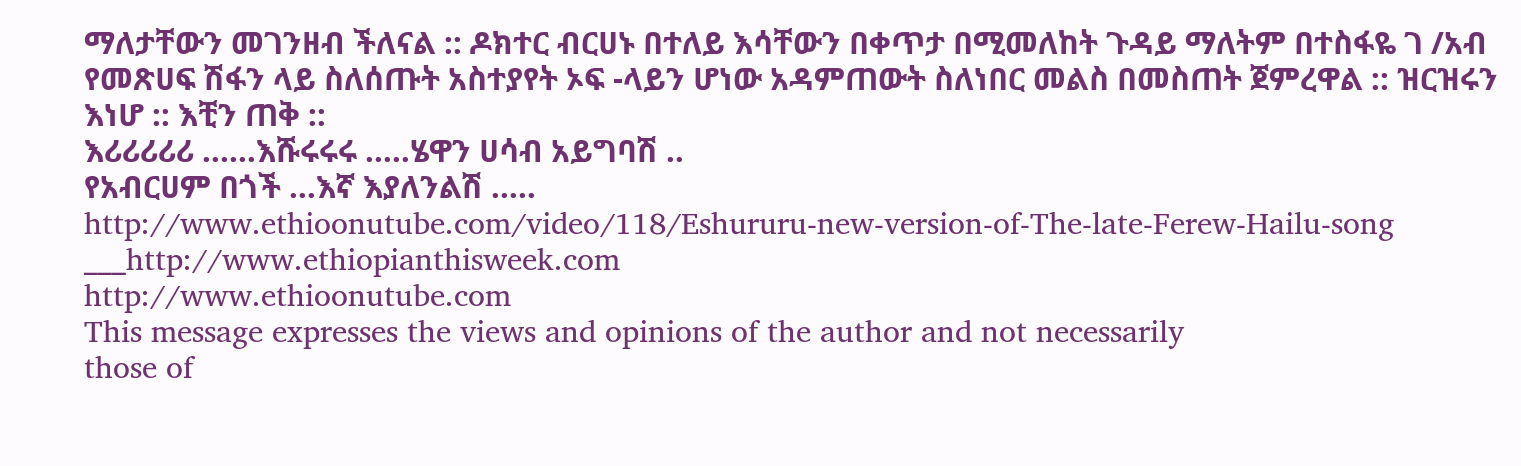ማለታቸውን መገንዘብ ችለናል :: ዶክተር ብርሀኑ በተለይ እሳቸውን በቀጥታ በሚመለከት ጉዳይ ማለትም በተስፋዬ ገ /አብ የመጽሀፍ ሽፋን ላይ ስለሰጡት አስተያየት ኦፍ -ላይን ሆነው አዳምጠውት ስለነበር መልስ በመስጠት ጀምረዋል :: ዝርዝሩን እነሆ :: እቺን ጠቅ ::
እሪሪሪሪሪ ......እሹሩሩሩ .....ሄዋን ሀሳብ አይግባሽ ..
የአብርሀም በጎች ...እኛ እያለንልሽ .....
http://www.ethioonutube.com/video/118/Eshururu-new-version-of-The-late-Ferew-Hailu-song
___http://www.ethiopianthisweek.com
http://www.ethioonutube.com
This message expresses the views and opinions of the author and not necessarily
those of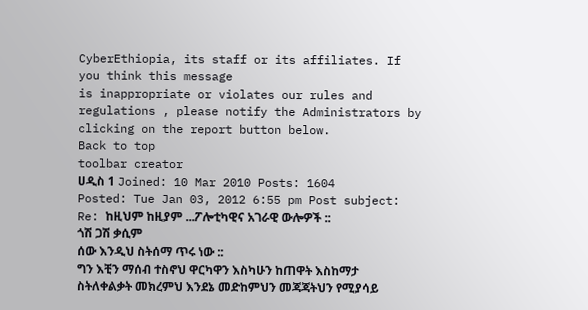CyberEthiopia, its staff or its affiliates. If you think this message
is inappropriate or violates our rules and regulations , please notify the Administrators by clicking on the report button below.
Back to top
toolbar creator
ሀዲስ 1 Joined: 10 Mar 2010 Posts: 1604
Posted: Tue Jan 03, 2012 6:55 pm Post subject: Re: ከዚህም ከዚያም ...ፖሎቲካዊና አገራዊ ውሎዎች ::
ጎሽ ጋሽ ቃሲም
ሰው እንዲህ ስትሰማ ጥሩ ነው ::
ግን እቺን ማሰብ ተስኖህ ዋርካዋን እስካሁን ከጠዋት እስከማታ ስትለቀልቃት መክረምህ እንደኔ መድከምህን መጃጃትህን የሚያሳይ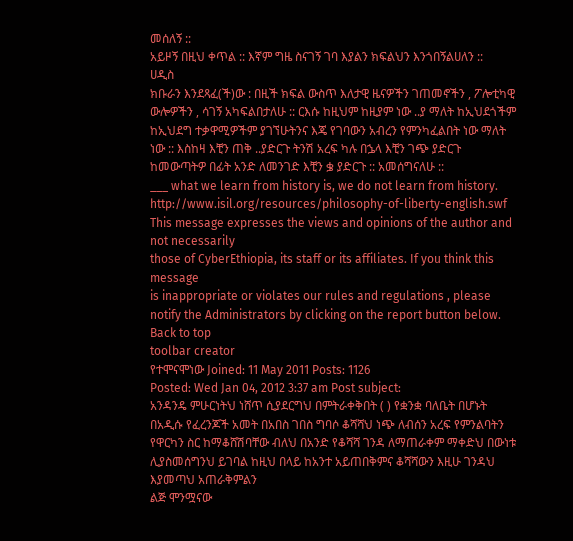መሰለኝ ::
አይዞኝ በዚህ ቀጥል :: እኛም ግዜ ስናገኝ ገባ እያልን ክፍልህን እንጎበኝልሀለን ::
ሀዲስ
ክቡራን እንደጻፈ(ች)ው : በዚች ክፍል ውስጥ እለታዊ ዜናዎችን ገጠመኖችን , ፖሎቲካዊ ውሎዎችን , ሳገኝ አካፍልበታለሁ :: ርእሱ ከዚህም ከዚያም ነው ..ያ ማለት ከኢህደጎችም ከኢህደግ ተቃዋሚዎችም ያገኘሁትንና እጄ የገባውን አብረን የምንካፈልበት ነው ማለት ነው :: እስከዛ እቺን ጠቅ ..ያድርጉ ትንሽ አረፍ ካሉ በኌላ እቺን ገጭ ያድርጉ ከመውጣትዎ በፊት አንድ ለመንገድ እቺን ቌ ያድርጉ :: አመሰግናለሁ ::
___ what we learn from history is, we do not learn from history.
http://www.isil.org/resources/philosophy-of-liberty-english.swf
This message expresses the views and opinions of the author and not necessarily
those of CyberEthiopia, its staff or its affiliates. If you think this message
is inappropriate or violates our rules and regulations , please notify the Administrators by clicking on the report button below.
Back to top
toolbar creator
የተሞናሞነው Joined: 11 May 2011 Posts: 1126
Posted: Wed Jan 04, 2012 3:37 am Post subject:
አንዳንዴ ምሁርነትህ ነሸጥ ሲያደርግህ በምትራቀቅበት ( ) የቋንቋ ባለቤት በሆኑት በአዲሱ የፈረንጆች አመት በአበስ ገበስ ግባሶ ቆሻሻህ ነጭ ለብሰን አረፍ የምንልባትን የዋርካን ስር ከማቆሸሽባቸው ብለህ በአንድ የቆሻሻ ገንዳ ለማጠራቀም ማቀድህ በውነቱ ሊያስመሰግንህ ይገባል ከዚህ በላይ ከአንተ አይጠበቅምና ቆሻሻውን እዚሁ ገንዳህ እያመጣህ አጠራቅምልን
ልጅ ሞንሟናው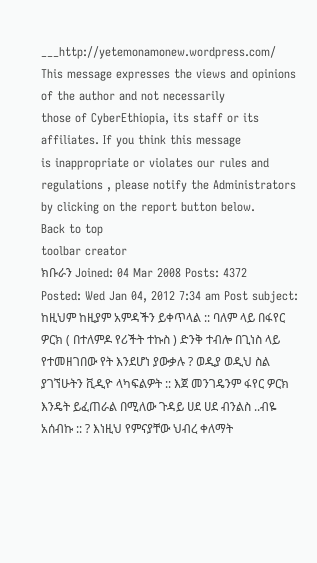___http://yetemonamonew.wordpress.com/
This message expresses the views and opinions of the author and not necessarily
those of CyberEthiopia, its staff or its affiliates. If you think this message
is inappropriate or violates our rules and regulations , please notify the Administrators by clicking on the report button below.
Back to top
toolbar creator
ክቡራን Joined: 04 Mar 2008 Posts: 4372
Posted: Wed Jan 04, 2012 7:34 am Post subject:
ከዚህም ከዚያም አምዳችን ይቀጥላል :: ባለም ላይ በፋየር ዎርክ ( በተለምዶ የሪችት ተኩስ ) ድንቅ ተብሎ በጊነስ ላይ የተመዘገበው የት እንደሆነ ያውቃሉ ? ወዲያ ወዲህ ስል ያገኘሁትን ቪዲዮ ላካፍልዎት :: እጀ መንገዴንም ፋየር ዎርክ እንዴት ይፈጠራል በሚለው ጉዳይ ሀደ ሀደ ብንልስ ..ብዬ አሰብኩ :: ? እነዚህ የምናያቸው ህብረ ቀለማት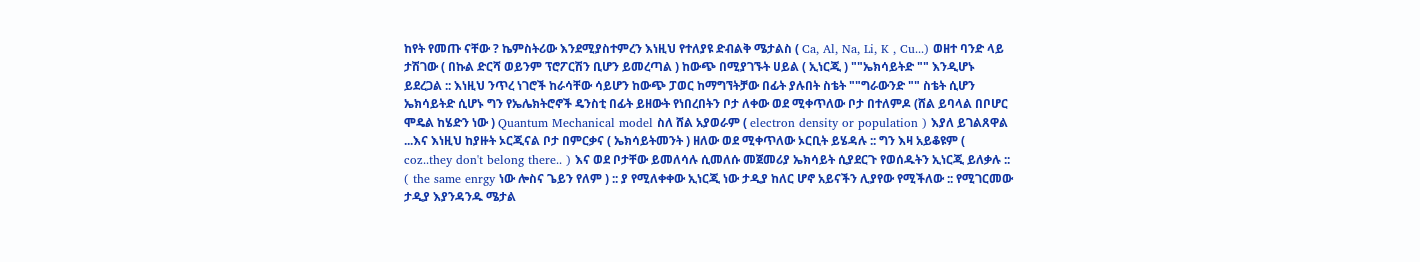ከየት የመጡ ናቸው ? ኬምስትሪው እንደሚያስተምረን እነዚህ የተለያዩ ድብልቅ ሜታልስ ( Ca, Al, Na, Li, K , Cu...) ወዘተ ባንድ ላይ ታሽገው ( በኩል ድርሻ ወይንም ፕሮፖርሽን ቢሆን ይመረጣል ) ከውጭ በሚያገኙት ሀይል ( ኢነርጂ ) ""ኤክሳይትድ "" እንዲሆኑ ይደረጋል :: እነዚህ ንጥረ ነገሮች ከራሳቸው ሳይሆን ከውጭ ፓወር ከማግኘትቻው በፊት ያሉበት ስቴት ""ግራውንድ "" ስቴት ሲሆን ኤክሳይትድ ሲሆኑ ግን የኤሌክትሮኖች ዴንስቲ በፊት ይዘውት የነበረበትን ቦታ ለቀው ወደ ሚቀጥለው ቦታ በተለምዶ (ሸል ይባላል በቦሆር ሞዴል ከሄድን ነው ) Quantum Mechanical model ስለ ሸል አያወራም ( electron density or population ) እያለ ይገልጸዋል ...እና እነዚህ ከያዙት ኦርጂናል ቦታ በምርቃና ( ኤክሳይትመንት ) ዘለው ወደ ሚቀጥለው ኦርቢት ይሄዳሉ :: ግን እዛ አይቆዩም ( coz..they don't belong there.. ) እና ወደ ቦታቸው ይመለሳሉ ሲመለሱ መጀመሪያ ኤክሳይት ሲያደርጉ የወሰዱትን ኢነርጂ ይለቃሉ :: ( the same enrgy ነው ሎስና ጌይን የለም ) :: ያ የሚለቀቀው ኢነርጂ ነው ታዲያ ከለር ሆኖ አይናችን ሊያየው የሚችለው :: የሚገርመው ታዲያ እያንዳንዱ ሜታል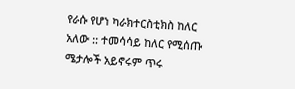የራሱ የሆነ ካራክተርስቲክስ ከለር አለው :: ተመሳሳይ ከለር የሚሰጡ ሜታሎች አይኖሩም ጥሩ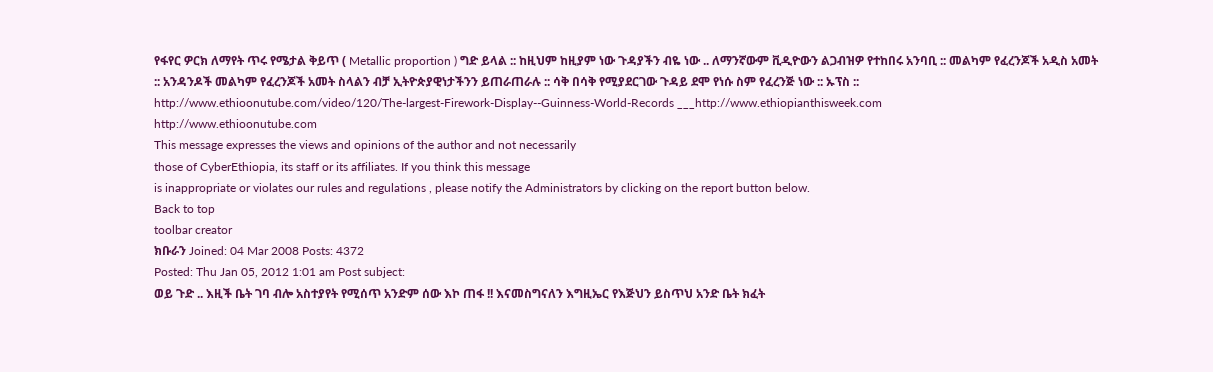የፋየር ዎርክ ለማየት ጥሩ የሜታል ቅይጥ ( Metallic proportion ) ግድ ይላል :: ከዚህም ከዚያም ነው ጉዳያችን ብዬ ነው .. ለማንኛውም ቪዲዮውን ልጋብዝዎ የተከበሩ አንባቢ :: መልካም የፈረንጆች አዲስ አመት :: አንዳንዶች መልካም የፈረንጆች አመት ስላልን ብቻ ኢትዮጵያዊነታችንን ይጠራጠራሉ :: ሳቅ በሳቅ የሚያደርገው ጉዳይ ደሞ የነሱ ስም የፈረንጅ ነው :: ኡፕስ ::
http://www.ethioonutube.com/video/120/The-largest-Firework-Display--Guinness-World-Records ___http://www.ethiopianthisweek.com
http://www.ethioonutube.com
This message expresses the views and opinions of the author and not necessarily
those of CyberEthiopia, its staff or its affiliates. If you think this message
is inappropriate or violates our rules and regulations , please notify the Administrators by clicking on the report button below.
Back to top
toolbar creator
ክቡራን Joined: 04 Mar 2008 Posts: 4372
Posted: Thu Jan 05, 2012 1:01 am Post subject:
ወይ ጉድ .. እዚች ቤት ገባ ብሎ አስተያየት የሚሰጥ አንድም ሰው እኮ ጠፋ !! እናመስግናለን እግዚኤር የእጅህን ይስጥህ አንድ ቤት ክፈት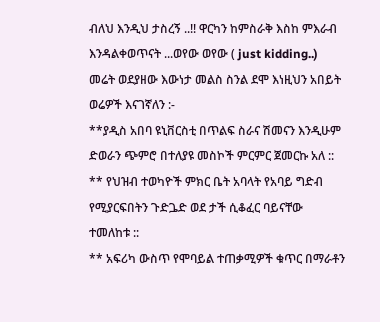ብለህ እንዲህ ታስረኝ ..!! ዋርካን ከምስራቅ እስከ ምእራብ እንዳልቀወጥናት ...ወየው ወየው ( just kidding..)
መሬት ወደያዘው እውነታ መልስ ስንል ደሞ እነዚህን አበይት ወሬዎች እናገኛለን :-
**ያዲስ አበባ ዩኒቨርስቲ በጥልፍ ስራና ሽመናን እንዲሁም ድወራን ጭምሮ በተለያዩ መስኮች ምርምር ጀመርኩ አለ ::
** የህዝብ ተወካዮች ምክር ቤት አባላት የአባይ ግድብ የሚያርፍበትን ጉድጔድ ወደ ታች ሲቆፈር ባይናቸው ተመለከቱ ::
** አፍሪካ ውስጥ የሞባይል ተጠቃሚዎች ቁጥር በማራቶን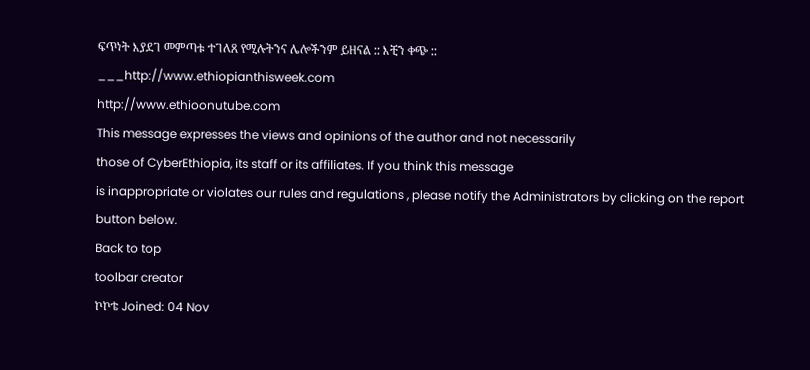ፍጥነት እያደገ መምጣቱ ተገለጸ የሚሉትንና ሌሎችንም ይዘናል :: እቺን ቀጭ ::
___http://www.ethiopianthisweek.com
http://www.ethioonutube.com
This message expresses the views and opinions of the author and not necessarily
those of CyberEthiopia, its staff or its affiliates. If you think this message
is inappropriate or violates our rules and regulations , please notify the Administrators by clicking on the report button below.
Back to top
toolbar creator
ኮኮቴ Joined: 04 Nov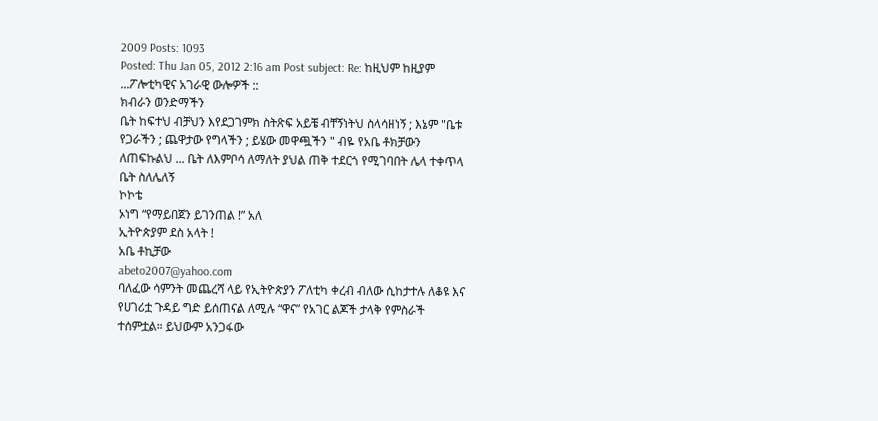2009 Posts: 1093
Posted: Thu Jan 05, 2012 2:16 am Post subject: Re: ከዚህም ከዚያም ...ፖሎቲካዊና አገራዊ ውሎዎች ::
ክብራን ወንድማችን
ቤት ከፍተህ ብቻህን እየደጋገምክ ስትጽፍ አይቼ ብቸኝነትህ ስላሳዘነኝ ; እኔም "ቤቱ የጋራችን ; ጨዋታው የግላችን ; ይሄው መዋጯችን " ብዬ የአቤ ቶክቻውን ለጠፍኩልህ ... ቤት ለእምቦሳ ለማለት ያህል ጠቅ ተደርጎ የሚገባበት ሌላ ተቀጥላ ቤት ስለሌለኝ
ኮኮቴ
ኦነግ “የማይበጀን ይገንጠል !” አለ
ኢትዮጵያም ደስ አላት !
አቤ ቶኪቻው
abeto2007@yahoo.com
ባለፈው ሳምንት መጨረሻ ላይ የኢትዮጵያን ፖለቲካ ቀረብ ብለው ሲከታተሉ ለቆዩ እና የሀገሪቷ ጉዳይ ግድ ይሰጠናል ለሚሉ “ዋና” የአገር ልጆች ታላቅ የምስራች ተሰምቷል። ይህውም አንጋፋው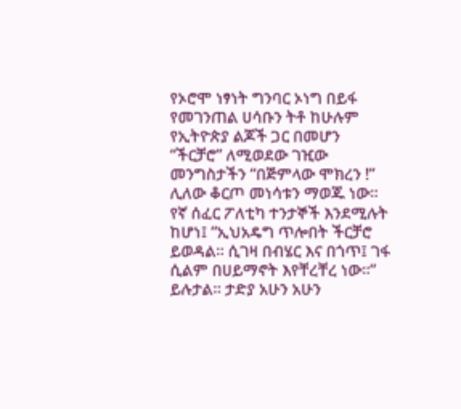የኦሮሞ ነፃነት ግንባር ኦነግ በይፋ የመገንጠል ሀሳቡን ትቶ ከሁሉም የኢትዮጵያ ልጆች ጋር በመሆን “ችርቻሮ” ለሚወደው ገዢው መንግስታችን “በጅምላው ሞክረን !” ሊለው ቆርጦ መነሳቱን ማወጁ ነው።
የኛ ሰፈር ፖለቲካ ተንታኞች እንደሚሉት ከሆነ፤ “ኢህአዴግ ጥሎበት ችርቻሮ ይወዳል። ሲገዛ በብሄር እና በጎጥ፤ ገፋ ሲልም በሀይማኖት እየቸረቸረ ነው።” ይሉታል። ታድያ አሁን አሁን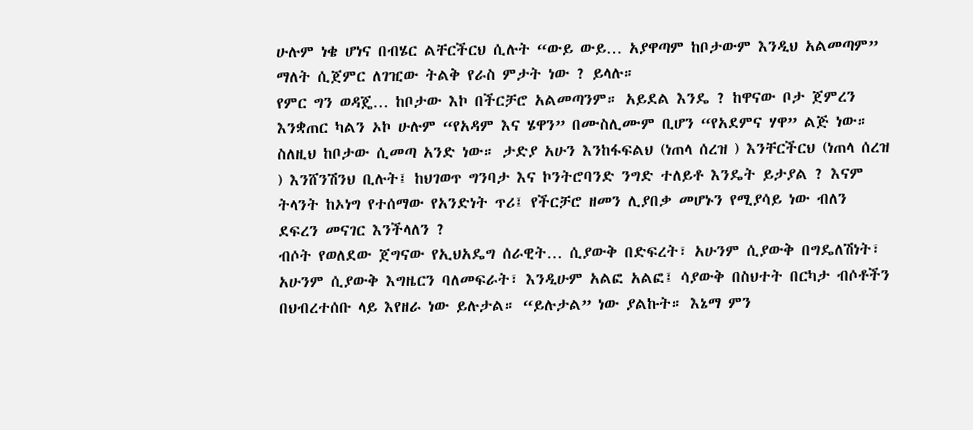ሁሉም ነቄ ሆነና በብሄር ልቸርችርህ ሲሉት “ውይ ውይ… አያዋጣም ከቦታውም እንዲህ አልመጣም” ማለት ሲጀምር ለገዢው ትልቅ የራስ ምታት ነው ? ይላሉ።
የምር ግን ወዳጄ… ከቦታው እኮ በችርቻሮ አልመጣንም። አይደል እንዴ ? ከዋናው ቦታ ጀምረን እንቋጠር ካልን ኦኮ ሁሉም “የአዳም እና ሄዋን” በሙስሊሙም ቢሆን “የአደምና ሃዋ” ልጅ ነው። ስለዚህ ከቦታው ሲመጣ አንድ ነው። ታድያ አሁን እንከፋፍልህ (ነጠላ ሰረዝ ) እንቸርችርህ (ነጠላ ሰረዝ ) እንሸንሽንህ ቢሉት፤ ከህገወጥ ግንባታ እና ኮንትሮባንድ ንግድ ተለይቶ እንዴት ይታያል ? እናም ትላንት ከኦነግ የተሰማው የአንድነት ጥሪ፤ የችርቻሮ ዘመን ሊያበቃ መሆኑን የሚያሳይ ነው ብለን ደፍረን መናገር እንችላለን ?
ብሶት የወለደው ጀግናው የኢህአዴግ ሰራዊት… ሲያውቅ በድፍረት፣ አሁንም ሲያውቅ በግዴለሽነት፣ አሁንም ሲያውቅ እግዜርን ባለመፍራት፣ እንዲሁም አልፎ አልፎ፤ ሳያውቅ በስህተት በርካታ ብሶቶችን በህብረተሰቡ ላይ እየዘራ ነው ይሉታል። “ይሉታል” ነው ያልኩት። እኔማ ምን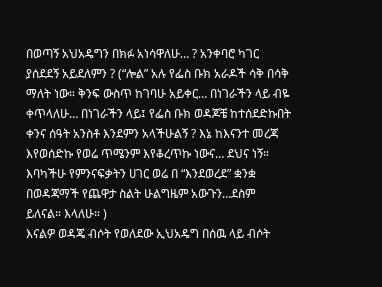በወጣኝ አህአዴግን በክፉ አነሳዋለሁ… ? አንቀባሮ ካገር ያሰደደኝ አይደለምን ? (“ሎል” አሉ የፌስ ቡክ አራዶች ሳቅ በሳቅ ማለት ነው። ቅንፍ ውስጥ ከገባሁ አይቀር… በነገራችን ላይ ብዬ ቀጥላለሁ… በነገራችን ላይ፤ የፌስ ቡክ ወዳጆቼ ከተሰደድኩበት ቀንና ሰዓት አንስቶ እንደምን አላችሁልኝ ? እኔ ከእናንተ መረጃ እየወሰድኩ የወሬ ጥሜንም እየቆረጥኩ ነውና… ደህና ነኝ። እባካችሁ የምንናፍቃትን ሀገር ወሬ በ “እንደወረደ” ቋንቋ በወዳጃማች የጨዋታ ስልት ሁልግዜም አውጉን…ደስም ይለናል። እላለሁ። )
እናልዎ ወዳጄ ብሶት የወለደው ኢህአዴግ በሰዉ ላይ ብሶት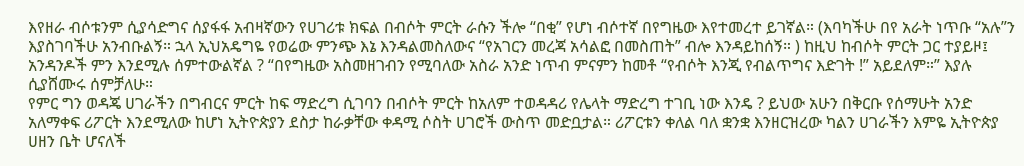እየዘራ ብሶቱንም ሲያሳድግና ሰያፋፋ አብዛኛውን የሀገሪቱ ክፍል በብሶት ምርት ራሱን ችሎ “በቂ” የሆነ ብሶተኛ በየግዜው እየተመረተ ይገኛል። (እባካችሁ በየ አራት ነጥቡ “አሉ”ን እያስገባችሁ አንብቡልኝ። ኋላ ኢህአዴግዬ የወሬው ምንጭ እኔ እንዳልመስለውና “የአገርን መረጃ አሳልፎ በመስጠት” ብሎ እንዳይከሰኝ። ) ከዚህ ከብሶት ምርት ጋር ተያይዞ፤ አንዳንዶች ምን እንደሚሉ ሰምተውልኛል ? “በየግዜው አስመዘገብን የሚባለው አስራ አንድ ነጥብ ምናምን ከመቶ “የብሶት እንጂ የብልጥግና እድገት !” አይደለም።” እያሉ ሲያሸሙሩ ሰምቻለሁ።
የምር ግን ወዳጄ ሀገራችን በግብርና ምርት ከፍ ማድረግ ሲገባን በብሶት ምርት ከአለም ተወዳዳሪ የሌላት ማድረግ ተገቢ ነው እንዴ ? ይህው አሁን በቅርቡ የሰማሁት አንድ አለማቀፍ ሪፖርት እንደሚለው ከሆነ ኢትዮጵያን ደስታ ከራቃቸው ቀዳሚ ሶስት ሀገሮች ውስጥ መድቧታል። ሪፖርቱን ቀለል ባለ ቋንቋ እንዘርዝረው ካልን ሀገራችን እምዬ ኢትዮጵያ ሀዘን ቤት ሆናለች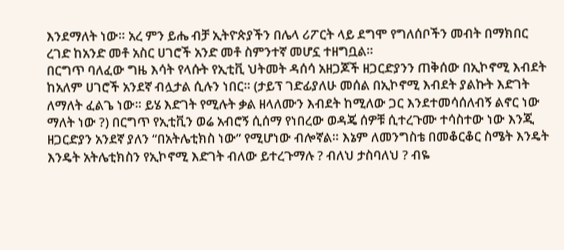እንደማለት ነው። አረ ምን ይሔ ብቻ ኢትዮጵያችን በሌላ ሪፖርት ላይ ደግሞ የግለሰቦችን መብት በማክበር ረገድ ከአንድ መቶ አስር ሀገሮች አንድ መቶ ስምንተኛ መሆኗ ተዘግቧል።
በርግጥ ባለፈው ግዜ እሳት የላሱት የኢቲቪ ህትመት ዳሰሳ አዘጋጆች ዘጋርድያንን ጠቅሰው በኢኮኖሚ እብደት ከአለም ሀገሮች አንደኛ ብሏታል ሲሉን ነበር። (ታይፕ ገድፊያለሁ መሰል በኢኮኖሚ እብደት ያልኩት እድገት ለማለት ፈልጌ ነው። ይሄ እድገት የሚሉት ቃል ዘላለሙን እብደት ከሚለው ጋር እንደተመሳሰለብኝ ልኖር ነው ማለት ነው ?) በርግጥ የኢቲቪን ወሬ አብሮኝ ሲሰማ የነበረው ወዳጄ ሰዎቹ ሲተረጉሙ ተሳስተው ነው እንጂ ዘጋርድያን አንደኛ ያለን “በአትሌቲክስ ነው” የሚሆነው ብሎኛል። እኔም ለመንግስቴ በመቆርቆር ስሜት እንዴት እንዴት አትሌቲክስን የኢኮኖሚ እድገት ብለው ይተረጉማሉ ? ብለህ ታስባለህ ? ብዬ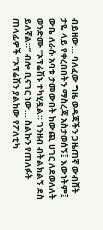ብይዘው… ባለፈው ግዜ ወዳጃችን ጋዜጠኛ ውብሸት ታዬ ላይ የቀረበበትን ማስረጃ አስታወሰኝ፤ እውነትም፤ ውቤ ለራሱ አባቱ ታመውበት ከውጪ ሀገር ለደወለለት ወንድሙ “ኦፕሬሽኑ ተካሂዷል። ገንዘብ ብትልክልኝ ደስ ይለኛል።” ብሎ ቢናገር ነው… ስልኩን የጠለፉት ጠላፊዎች “ኦፕሬሽን ያልከው የፖለቲካ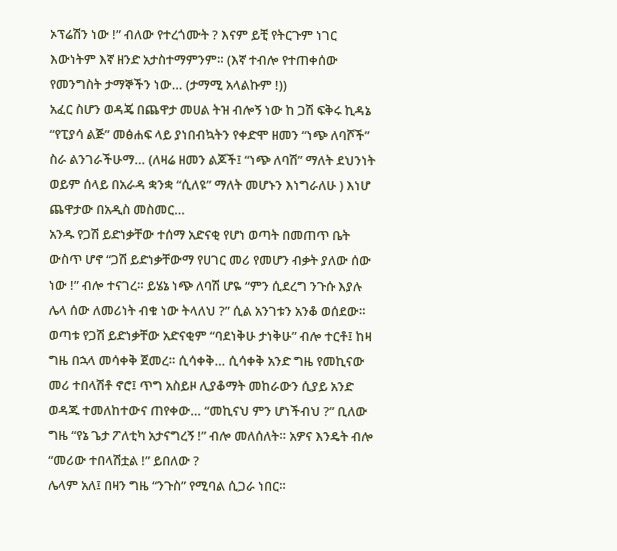ኦፕሬሽን ነው !” ብለው የተረጎሙት ? እናም ይቺ የትርጉም ነገር እውነትም እኛ ዘንድ አታስተማምንም። (እኛ ተብሎ የተጠቀሰው የመንግስት ታማኞችን ነው… (ታማሚ አላልኩም !))
አፈር ስሆን ወዳጄ በጨዋታ መሀል ትዝ ብሎኝ ነው ከ ጋሽ ፍቅሩ ኪዳኔ “የፒያሳ ልጅ” መፅሐፍ ላይ ያነበብኳትን የቀድሞ ዘመን “ነጭ ለባሾች” ስራ ልንገራችሁማ… (ለዛሬ ዘመን ልጆች፤ “ነጭ ለባሽ” ማለት ደህንነት ወይም ሰላይ በአራዳ ቋንቋ “ሲለዩ” ማለት መሆኑን እነግራለሁ ) እነሆ ጨዋታው በአዲስ መስመር…
አንዱ የጋሽ ይድነቃቸው ተሰማ አድናቂ የሆነ ወጣት በመጠጥ ቤት ውስጥ ሆኖ “ጋሽ ይድነቃቸውማ የሀገር መሪ የመሆን ብቃት ያለው ሰው ነው !” ብሎ ተናገረ። ይሄኔ ነጭ ለባሽ ሆዬ “ምን ሲደረግ ንጉሱ እያሉ ሌላ ሰው ለመሪነት ብቁ ነው ትላለህ ?” ሲል አንገቱን አንቆ ወሰደው። ወጣቱ የጋሽ ይድነቃቸው አድናቂም “ባደነቅሁ ታነቅሁ” ብሎ ተርቶ፤ ከዛ ግዜ በኋላ መሳቀቅ ጀመረ። ሲሳቀቅ… ሲሳቀቅ አንድ ግዜ የመኪናው መሪ ተበላሽቶ ኖሮ፤ ጥግ አስይዞ ሊያቆማት መከራውን ሲያይ አንድ ወዳጁ ተመለከተውና ጠየቀው… “መኪናህ ምን ሆነችብህ ?” ቢለው ግዜ “የኔ ጌታ ፖለቲካ አታናግረኝ !” ብሎ መለሰለት። አዎና እንዴት ብሎ “መሪው ተበላሽቷል !” ይበለው ?
ሌላም አለ፤ በዛን ግዜ “ንጉስ” የሚባል ሲጋራ ነበር።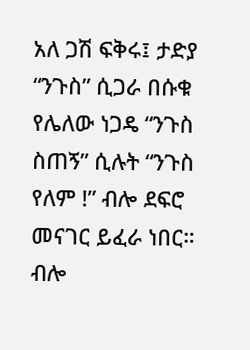አለ ጋሽ ፍቅሩ፤ ታድያ “ንጉስ” ሲጋራ በሱቁ የሌለው ነጋዴ “ንጉስ ስጠኝ” ሲሉት “ንጉስ የለም !” ብሎ ደፍሮ መናገር ይፈራ ነበር። ብሎ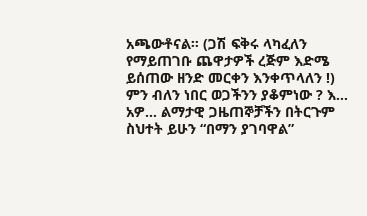አጫውቶናል። (ጋሽ ፍቅሩ ላካፈለን የማይጠገቡ ጨዋታዎች ረጅም እድሜ ይሰጠው ዘንድ መርቀን እንቀጥላለን !)
ምን ብለን ነበር ወጋችንን ያቆምነው ? እ… አዎ… ልማታዊ ጋዜጠኞቻችን በትርጉም ስህተት ይሁን “በማን ያገባዋል”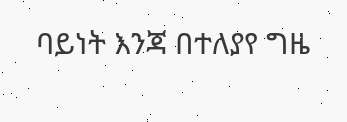ባይነት እንጃ በተለያየ ግዜ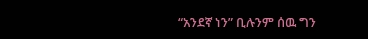“አንደኛ ነን” ቢሉንም ሰዉ ግን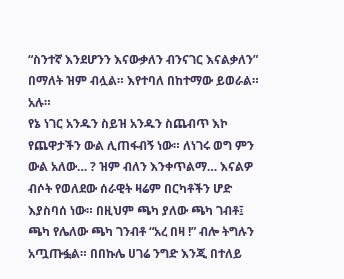“ስንተኛ እንደሆንን እናውቃለን ብንናገር እናልቃለን” በማለት ዝም ብሏል። እየተባለ በከተማው ይወራል። አሉ።
የኔ ነገር አንዱን ስይዝ አንዱን ስጨብጥ እኮ የጨዋታችን ውል ሊጠፋብኝ ነው። ለነገሩ ወግ ምን ውል አለው… ? ዝም ብለን እንቀጥልማ… እናልዎ ብሶት የወለደው ሰራዊት ዛሬም በርካቶችን ሆድ እያስባሰ ነው። በዚህም ጫካ ያለው ጫካ ገብቶ፤ ጫካ የሌለው ጫካ ገንብቶ “አረ በዛ !” ብሎ ትግሉን አጧጡፏል። በበኩሌ ሀገሬ ንግድ እንጂ በተለይ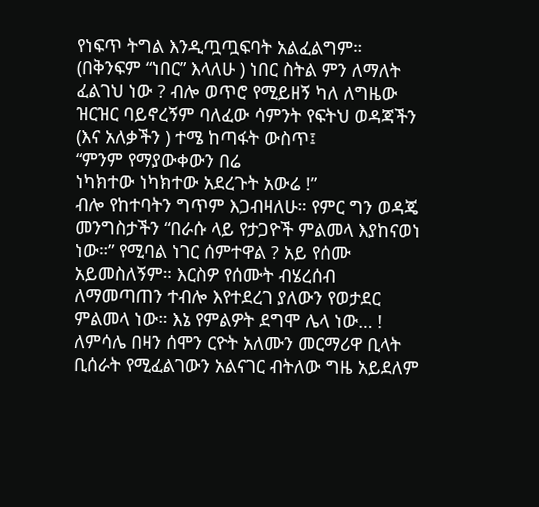የነፍጥ ትግል እንዲጧጧፍባት አልፈልግም። (በቅንፍም “ነበር” እላለሁ ) ነበር ስትል ምን ለማለት ፈልገህ ነው ? ብሎ ወጥሮ የሚይዘኝ ካለ ለግዜው ዝርዝር ባይኖረኝም ባለፈው ሳምንት የፍትህ ወዳጃችን (እና አለቃችን ) ተሜ ከጣፋት ውስጥ፤
“ምንም የማያውቀውን በሬ
ነካክተው ነካክተው አደረጉት አውሬ !”
ብሎ የከተባትን ግጥም እጋብዛለሁ። የምር ግን ወዳጄ መንግስታችን “በራሱ ላይ የታጋዮች ምልመላ እያከናወነ ነው።” የሚባል ነገር ሰምተዋል ? አይ የሰሙ አይመስለኝም። እርስዎ የሰሙት ብሄረሰብ ለማመጣጠን ተብሎ እየተደረገ ያለውን የወታደር ምልመላ ነው። እኔ የምልዎት ደግሞ ሌላ ነው… ! ለምሳሌ በዛን ሰሞን ርዮት አለሙን መርማሪዋ ቢላት ቢሰራት የሚፈልገውን አልናገር ብትለው ግዜ አይደለም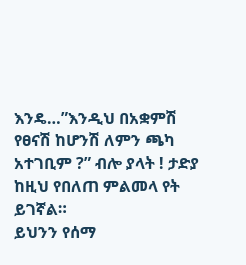እንዴ…”እንዲህ በአቋምሽ የፀናሽ ከሆንሽ ለምን ጫካ አተገቢም ?” ብሎ ያላት ! ታድያ ከዚህ የበለጠ ምልመላ የት ይገኛል።
ይህንን የሰማ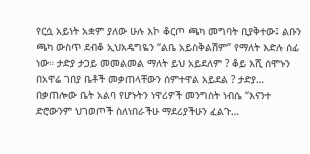የርሷ አይነት አቋም ያለው ሁሉ እኮ ቆርጦ ጫካ መግባት ቢያቅተው፤ ልቡን ጫካ ውስጥ ደብቆ ኢህአዴግዬን “ልቤ አይስቅልሽም” የማለት እድሉ ሰፊ ነው። ታድያ ታጋይ መመልመል ማለት ይህ አይደለም ? ቆይ እሺ ሰሞኑን በአዋሬ ገበያ ቤቶች መቃጠላቸውን ሰምተዋል አይደል ? ታድያ… በቃጠሎው ቤት አልባ የሆኑትን ነዋሪዎች መንግስት ነብሴ “እናንተ ድሮውንም ህገወጦች ስለነበራችሁ ማደሪያችሁን ፈልጉ…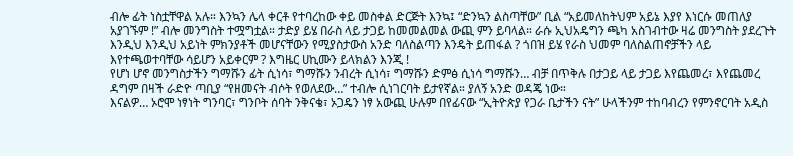ብሎ ፊት ነስቷቸዋል አሉ። እንኳን ሌላ ቀርቶ የተባረከው ቀይ መስቀል ድርጅት እንኳ፤ “ድንኳን ልስጣቸው” ቢል “አይመለከትህም አይኔ እያየ እነርሱ መጠለያ አያገኙም !” ብሎ መንግስት ተሟግቷል። ታድያ ይሄ በራስ ላይ ታጋይ ከመመልመል ውጪ ምን ይባላል። ራሱ ኢህአዴግን ጫካ አስገብተው ዛሬ መንግስት ያደረጉት እንዲህ እንዲህ አይነት ምክንያቶች መሆናቸውን የሚያስታውስ አንድ ባለስልጣን እንዴት ይጠፋል ? ጎበዝ ይሄ የራስ ህመም ባለስልጠኖቻችን ላይ እየተጫወተባቸው ሳይሆን አይቀርም ? እግዜር ሀኪሙን ይላክልን እንጂ !
የሆነ ሆኖ መንግስታችን ግማሹን ፊት ሲነሳ፣ ግማሹን ንብረት ሲነሳ፣ ግማሹን ድምፅ ሲነሳ ግማሹን… ብቻ በጥቅሉ በታጋይ ላይ ታጋይ እየጨመረ፣ እየጨመረ ዳግም በዛች ራድዮ ጣቢያ “የዘመናት ብሶት የወለደው…” ተብሎ ሲነገርባት ይታየኛል። ያለኝ አንድ ወዳጄ ነው።
እናልዎ… ኦሮሞ ነፃነት ግንባር፣ ግንቦት ሰባት ንቅናቄ፣ ኦጋዴን ነፃ አውጪ ሁሉም በየፊናው “ኢትዮጵያ የጋራ ቤታችን ናት” ሁላችንም ተከባብረን የምንኖርባት አዲስ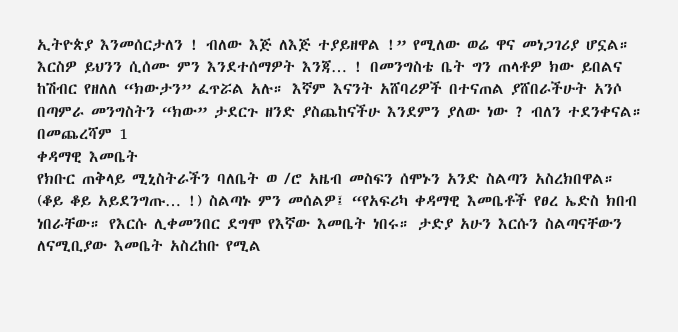ኢትዮጵያ እንመሰርታለን ! ብለው እጅ ለእጅ ተያይዘዋል !” የሚለው ወሬ ዋና መነጋገሪያ ሆኗል። እርስዎ ይህንን ሲሰሙ ምን እንደተሰማዎት እንጃ… ! በመንግስቴ ቤት ግን ጠላቶዎ ክው ይበልና ከሽብር የዘለለ “ክውታን” ፈጥሯል አሉ። እኛም እናንት አሸባሪዎች በተናጠል ያሸበራችሁት አንሶ በጣምራ መንግስትን “ክው” ታደርጉ ዘንድ ያስጨከናችሁ እንደምን ያለው ነው ? ብለን ተደንቀናል።
በመጨረሻም 1
ቀዳማዊ እመቤት
የክቡር ጠቅላይ ሚኒስትራችን ባለቤት ወ /ሮ አዜብ መስፍን ሰሞኑን አንድ ስልጣን አስረክበዋል። (ቆይ ቆይ አይደንግጡ… !) ስልጣኑ ምን መሰልዎ፤ “የአፍሪካ ቀዳማዊ እመቤቶች የፀረ ኤድስ ክበብ ነበራቸው። የእርሱ ሊቀመንበር ደግሞ የእኛው እመቤት ነበሩ። ታድያ አሁን እርሱን ስልጣናቸውን ለናሚቢያው እመቤት አስረከቡ የሚል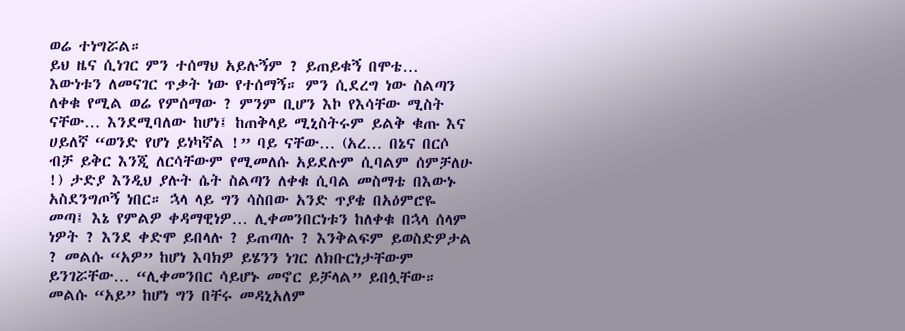ወሬ ተነግሯል።
ይህ ዜና ሲነገር ምን ተሰማህ አይሉኝም ? ይጠይቁኝ በሞቴ… እውነቱን ለመናገር ጥቃት ነው የተሰማኝ። ምን ሲደረግ ነው ስልጣን ለቀቁ የሚል ወሬ የምሰማው ? ምንም ቢሆን እኮ የእሳቸው ሚስት ናቸው… እንደሚባለው ከሆነ፤ ከጠቅላይ ሚኒስትሩም ይልቅ ቁጡ እና ሀይለኛ “ወንድ የሆነ ይነካኛል !” ባይ ናቸው… (አረ… በኔና በርሶ ብቻ ይቅር እንጂ ለርሳቸውም የሚመለሱ አይደሉም ሲባልም ሰምቻለሁ !) ታድያ እንዲህ ያሉት ሴት ስልጣን ለቀቁ ሲባል መስማቴ በእውኑ አስደንግጦኝ ነበር። ኋላ ላይ ግን ሳስበው አንድ ጥያቄ በአዕምሮዬ መጣ፤ እኔ የምልዎ ቀዳማዊነዎ… ሊቀመንበርነቱን ከለቀቁ በኋላ ሰላም ነዎት ? እንደ ቀድሞ ይበላሉ ? ይጠጣሉ ? እንቅልፍም ይወስድዎታል ? መልሱ “አዎ” ከሆነ እባክዎ ይሄንን ነገር ለክቡርነታቸውም ይንገሯቸው… “ሊቀመንበር ሳይሆኑ መኖር ይቻላል” ይበሏቸው። መልሱ “አይ” ከሆነ ግን በቸሩ መዳኒአለም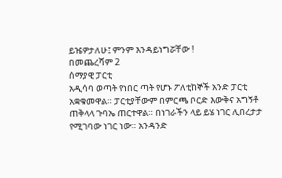ይዤዎታለሁ፤ ምንም እንዳይነግሯቸው !
በመጨረሻም 2
ሰማያዊ ፓርቲ
አዲሳባ ወጣት የነበር ጣት የሆኑ ፖለቲከኞች አንድ ፓርቲ አቋቁመዋል። ፓርቲያቸውም በምርጫ ቦርድ እውቅና አግኝቶ ጠቅላላ ጉባኤ ጠርተዋል። በነገራችን ላይ ይሄ ነገር ሊበረታታ የሚገባው ነገር ነው። አንዳንድ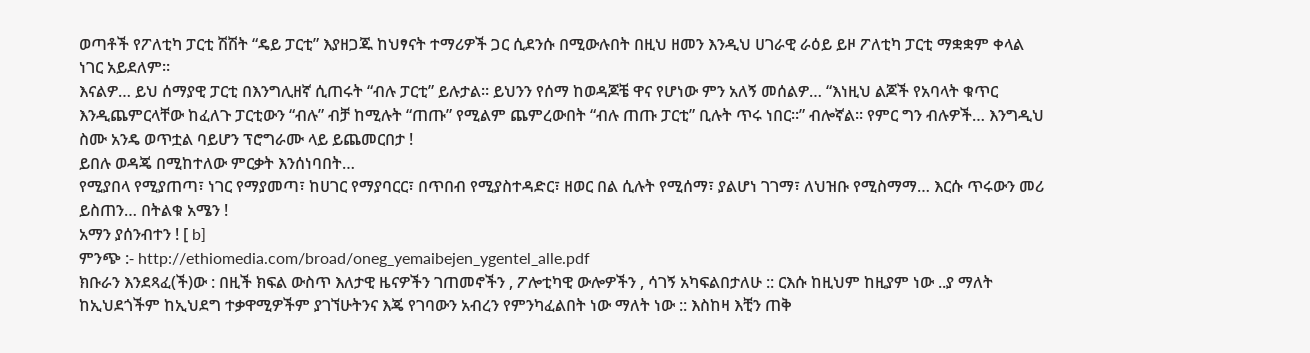ወጣቶች የፖለቲካ ፓርቲ ሽሽት “ዴይ ፓርቲ” እያዘጋጁ ከህፃናት ተማሪዎች ጋር ሲደንሱ በሚውሉበት በዚህ ዘመን እንዲህ ሀገራዊ ራዕይ ይዞ ፖለቲካ ፓርቲ ማቋቋም ቀላል ነገር አይደለም።
እናልዎ… ይህ ሰማያዊ ፓርቲ በእንግሊዘኛ ሲጠሩት “ብሉ ፓርቲ” ይሉታል። ይህንን የሰማ ከወዳጆቼ ዋና የሆነው ምን አለኝ መሰልዎ… “እነዚህ ልጆች የአባላት ቁጥር እንዲጨምርላቸው ከፈለጉ ፓርቲውን “ብሉ” ብቻ ከሚሉት “ጠጡ” የሚልም ጨምረውበት “ብሉ ጠጡ ፓርቲ” ቢሉት ጥሩ ነበር።” ብሎኛል። የምር ግን ብሉዎች… እንግዲህ ስሙ አንዴ ወጥቷል ባይሆን ፕሮግራሙ ላይ ይጨመርበታ !
ይበሉ ወዳጄ በሚከተለው ምርቃት እንሰነባበት…
የሚያበላ የሚያጠጣ፣ ነገር የማያመጣ፣ ከሀገር የማያባርር፣ በጥበብ የሚያስተዳድር፣ ዘወር በል ሲሉት የሚሰማ፣ ያልሆነ ገገማ፣ ለህዝቡ የሚስማማ… እርሱ ጥሩውን መሪ ይስጠን… በትልቁ አሜን !
አማን ያሰንብተን ! [ b]
ምንጭ :- http://ethiomedia.com/broad/oneg_yemaibejen_ygentel_alle.pdf
ክቡራን እንደጻፈ(ች)ው : በዚች ክፍል ውስጥ እለታዊ ዜናዎችን ገጠመኖችን , ፖሎቲካዊ ውሎዎችን , ሳገኝ አካፍልበታለሁ :: ርእሱ ከዚህም ከዚያም ነው ..ያ ማለት ከኢህደጎችም ከኢህደግ ተቃዋሚዎችም ያገኘሁትንና እጄ የገባውን አብረን የምንካፈልበት ነው ማለት ነው :: እስከዛ እቺን ጠቅ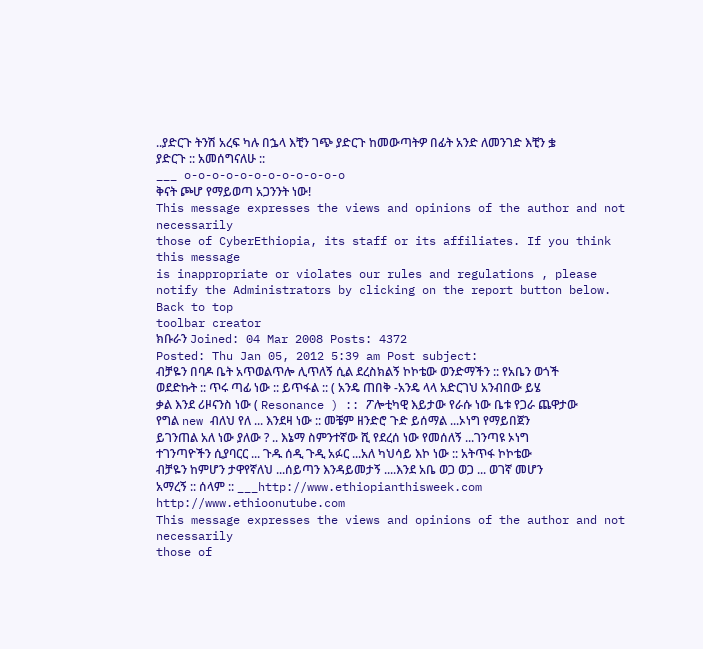..ያድርጉ ትንሽ አረፍ ካሉ በኌላ እቺን ገጭ ያድርጉ ከመውጣትዎ በፊት አንድ ለመንገድ እቺን ቌ ያድርጉ :: አመሰግናለሁ ::
___ o-o-o-o-o-o-o-o-o-o-o-o
ቅናት ጮሆ የማይወጣ አጋንንት ነው!
This message expresses the views and opinions of the author and not necessarily
those of CyberEthiopia, its staff or its affiliates. If you think this message
is inappropriate or violates our rules and regulations , please notify the Administrators by clicking on the report button below.
Back to top
toolbar creator
ክቡራን Joined: 04 Mar 2008 Posts: 4372
Posted: Thu Jan 05, 2012 5:39 am Post subject:
ብቻዬን በባዶ ቤት አጥወልጥሎ ሊጥለኝ ሲል ደረስክልኝ ኮኮቴው ወንድማችን :: የአቤን ወጎች ወደድኩት :: ጥሩ ጣፊ ነው :: ይጥፋል :: ( አንዴ ጠበቅ -አንዴ ላላ አድርገህ አንብበው ይሄ ቃል እንደ ሪዞናንስ ነው ( Resonance ) :: ፖሎቲካዊ እይታው የራሱ ነው ቤቱ የጋራ ጨዋታው የግል new ብለህ የለ ... እንደዛ ነው :: መቼም ዘንድሮ ጉድ ይሰማል ...ኦነግ የማይበጀን ይገንጠል አለ ነው ያለው ? .. እኔማ ስምንተኛው ሺ የደረሰ ነው የመሰለኝ ...ገንጣዩ ኦነግ ተገንጣዮችን ሲያባርር ... ጉዱ ሰዲ ጉዲ አፉር ...አለ ካህሳይ እኮ ነው :: አትጥፋ ኮኮቴው ብቻዬን ከምሆን ታዋየኛለህ ...ሰይጣን እንዳይመታኝ ....እንደ አቤ ወጋ ወጋ ... ወገኛ መሆን አማረኝ :: ሰላም :: ___http://www.ethiopianthisweek.com
http://www.ethioonutube.com
This message expresses the views and opinions of the author and not necessarily
those of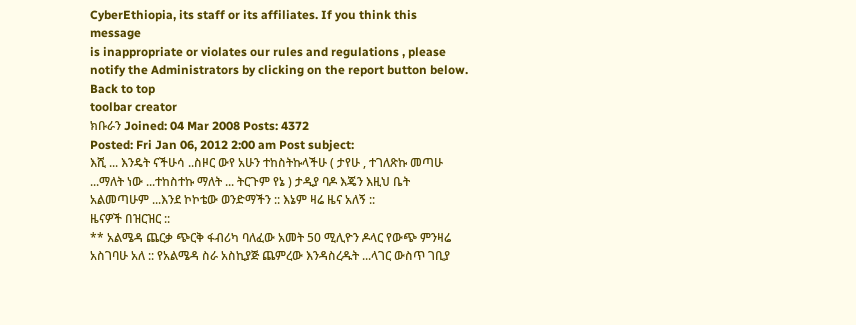CyberEthiopia, its staff or its affiliates. If you think this message
is inappropriate or violates our rules and regulations , please notify the Administrators by clicking on the report button below.
Back to top
toolbar creator
ክቡራን Joined: 04 Mar 2008 Posts: 4372
Posted: Fri Jan 06, 2012 2:00 am Post subject:
እሺ ... እንዴት ናችሁሳ ..ስዞር ውየ አሁን ተከስትኩላችሁ ( ታየሁ , ተገለጽኩ መጣሁ ...ማለት ነው ...ተከስተኩ ማለት ... ትርጉም የኔ ) ታዲያ ባዶ እጄን እዚህ ቤት አልመጣሁም ...እንደ ኮኮቴው ወንድማችን :: እኔም ዛሬ ዜና አለኝ ::
ዜናዎች በዝርዝር ::
** አልሜዳ ጨርቃ ጭርቅ ፋብሪካ ባለፈው አመት 50 ሚሊዮን ዶላር የውጭ ምንዛሬ አስገባሁ አለ :: የአልሜዳ ስራ አስኪያጅ ጨምረው እንዳስረዱት ...ላገር ውስጥ ገቢያ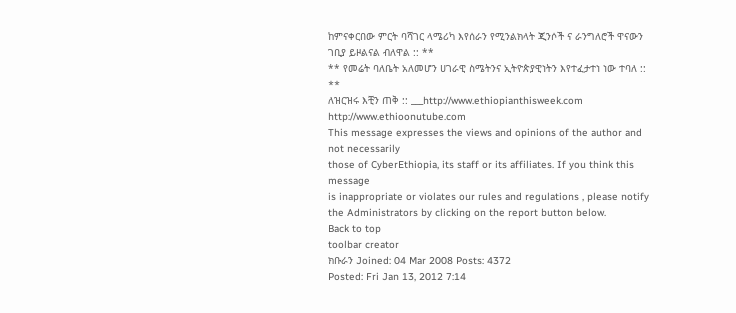ከምናቀርበው ምርት ባሻገር ላሜሪካ እየሰራን የሚንልክላት ጂንሶች ና ራንግለሮች ዋናውን ገቢያ ይዞልናል ብለዋል :: **
** የመሬት ባለቤት አለመሆን ሀገራዊ ስሜትንና ኢትዮጵያዊነትን እየተፈታተነ ነው ተባለ :: **
ለዝርዝሩ እቺን ጠቅ :: ___http://www.ethiopianthisweek.com
http://www.ethioonutube.com
This message expresses the views and opinions of the author and not necessarily
those of CyberEthiopia, its staff or its affiliates. If you think this message
is inappropriate or violates our rules and regulations , please notify the Administrators by clicking on the report button below.
Back to top
toolbar creator
ክቡራን Joined: 04 Mar 2008 Posts: 4372
Posted: Fri Jan 13, 2012 7:14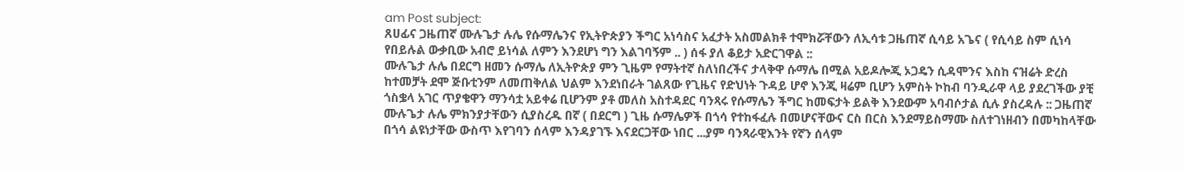am Post subject:
ጸሀፊና ጋዜጠኛ ሙሉጌታ ሉሌ የሱማሌንና የኢትዮጵያን ችግር አነሳስና አፈታት አስመልክቶ ተሞክሯቸውን ለኢሳቱ ጋዜጠኛ ሲሳይ አጌና ( የሲሳይ ስም ሲነሳ የበይሉል ውቃቢው አብሮ ይነሳል ለምን እንደሆነ ግን እልገባኝም .. ) ሰፋ ያለ ቆይታ አድርገዋል ::
ሙሉጌታ ሉሌ በደርግ ዘመን ሱማሌ ለኢትዮጵያ ምን ጊዜም የማትተኛ ስለነበረችና ታላቅዋ ሱማሌ በሚል አይዶሎጂ ኦጋዴን ሲዳሞንና እስከ ናዝሬት ድረስ ከተመቻት ደሞ ጅቡቲንም ለመጠቅለል ህልም እንደነበራት ገልጸው የጊዜና የድህነት ጉዳይ ሆኖ እንጂ ዛሬም ቢሆን አምስት ኮከብ ባንዲራዋ ላይ ያደረገችው ያቺ ጎስቌላ አገር ጥያቄዋን ማንሳቷ አይቀሬ ቢሆንም ያቶ መለስ አስተዳደር ባንጻሩ የሱማሌን ችግር ከመፍታት ይልቅ እንደውም አባብሶታል ሲሉ ያስረዳሉ :: ጋዜጠኛ ሙሉጌታ ሉሌ ምክንያታቸውን ሲያስረዱ በኛ ( በደርግ ) ጊዜ ሱማሌዎች በጎሳ የተከፋፈሉ በመሆናቸውና ርስ በርስ እንደማይስማሙ ስለተገነዘብን በመካከላቸው በጎሳ ልዩነታቸው ውስጥ እየገባን ሰላም እንዳያገኙ እናደርጋቸው ነበር ...ያም ባንጻራዊእንት የኛን ሰላም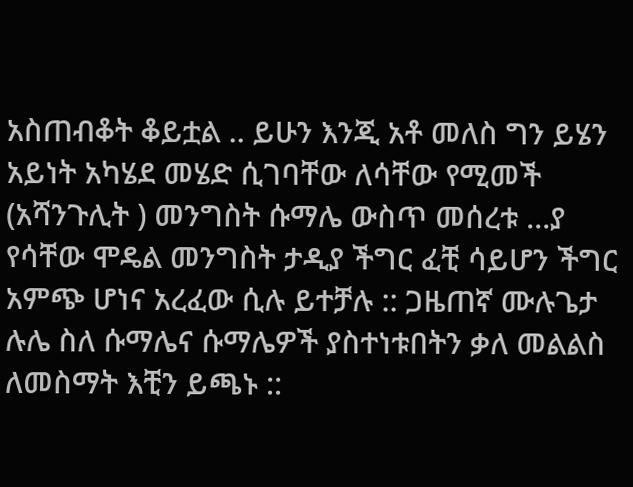አስጠብቆት ቆይቷል .. ይሁን እንጂ አቶ መለስ ግን ይሄን አይነት አካሄደ መሄድ ሲገባቸው ለሳቸው የሚመች (አሻንጉሊት ) መንግስት ሱማሌ ውስጥ መሰረቱ ...ያ የሳቸው ሞዴል መንግስት ታዲያ ችግር ፈቺ ሳይሆን ችግር አምጭ ሆነና አረፈው ሲሉ ይተቻሉ :: ጋዜጠኛ ሙሉጌታ ሉሌ ስለ ሱማሌና ሱማሌዎች ያስተነቱበትን ቃለ መልልስ ለመስማት እቺን ይጫኑ ::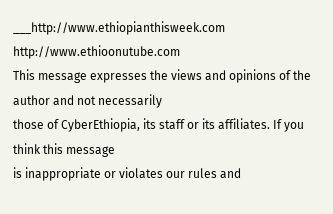___http://www.ethiopianthisweek.com
http://www.ethioonutube.com
This message expresses the views and opinions of the author and not necessarily
those of CyberEthiopia, its staff or its affiliates. If you think this message
is inappropriate or violates our rules and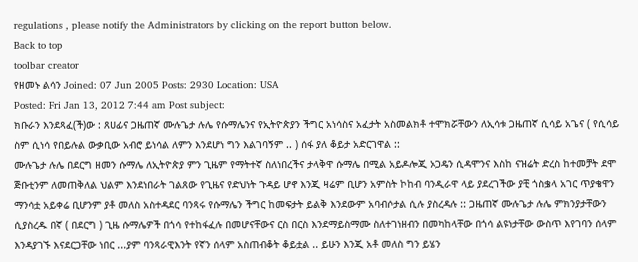regulations , please notify the Administrators by clicking on the report button below.
Back to top
toolbar creator
የዘመኑ ልሳን Joined: 07 Jun 2005 Posts: 2930 Location: USA
Posted: Fri Jan 13, 2012 7:44 am Post subject:
ክቡራን እንደጻፈ(ች)ው : ጸሀፊና ጋዜጠኛ ሙሉጌታ ሉሌ የሱማሌንና የኢትዮጵያን ችግር አነሳስና አፈታት አስመልክቶ ተሞክሯቸውን ለኢሳቱ ጋዜጠኛ ሲሳይ አጌና ( የሲሳይ ስም ሲነሳ የበይሉል ውቃቢው አብሮ ይነሳል ለምን እንደሆነ ግን እልገባኝም .. ) ሰፋ ያለ ቆይታ አድርገዋል ::
ሙሉጌታ ሉሌ በደርግ ዘመን ሱማሌ ለኢትዮጵያ ምን ጊዜም የማትተኛ ስለነበረችና ታላቅዋ ሱማሌ በሚል አይዶሎጂ ኦጋዴን ሲዳሞንና እስከ ናዝሬት ድረስ ከተመቻት ደሞ ጅቡቲንም ለመጠቅለል ህልም እንደነበራት ገልጸው የጊዜና የድህነት ጉዳይ ሆኖ እንጂ ዛሬም ቢሆን አምስት ኮከብ ባንዲራዋ ላይ ያደረገችው ያቺ ጎስቌላ አገር ጥያቄዋን ማንሳቷ አይቀሬ ቢሆንም ያቶ መለስ አስተዳደር ባንጻሩ የሱማሌን ችግር ከመፍታት ይልቅ እንደውም አባብሶታል ሲሉ ያስረዳሉ :: ጋዜጠኛ ሙሉጌታ ሉሌ ምክንያታቸውን ሲያስረዱ በኛ ( በደርግ ) ጊዜ ሱማሌዎች በጎሳ የተከፋፈሉ በመሆናቸውና ርስ በርስ እንደማይስማሙ ስለተገነዘብን በመካከላቸው በጎሳ ልዩነታቸው ውስጥ እየገባን ሰላም እንዳያገኙ እናደርጋቸው ነበር ...ያም ባንጻራዊእንት የኛን ሰላም አስጠብቆት ቆይቷል .. ይሁን እንጂ አቶ መለስ ግን ይሄን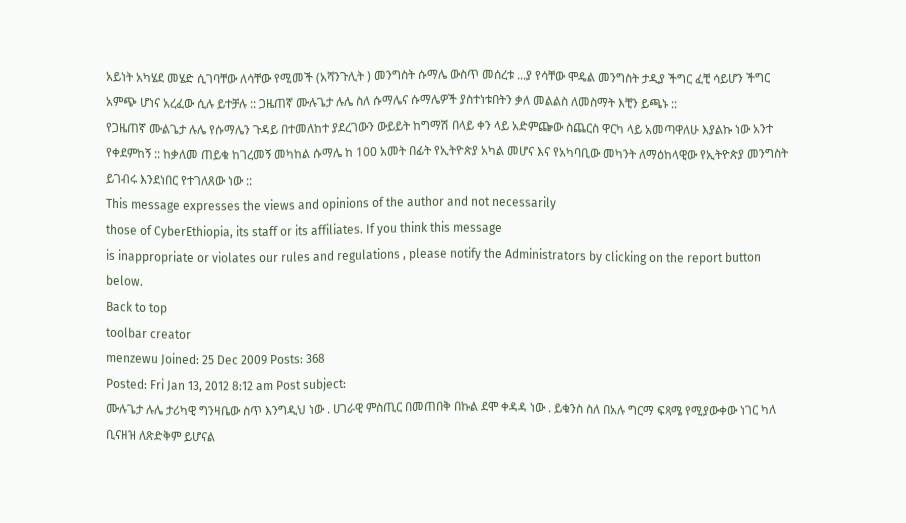አይነት አካሄደ መሄድ ሲገባቸው ለሳቸው የሚመች (አሻንጉሊት ) መንግስት ሱማሌ ውስጥ መሰረቱ ...ያ የሳቸው ሞዴል መንግስት ታዲያ ችግር ፈቺ ሳይሆን ችግር አምጭ ሆነና አረፈው ሲሉ ይተቻሉ :: ጋዜጠኛ ሙሉጌታ ሉሌ ስለ ሱማሌና ሱማሌዎች ያስተነቱበትን ቃለ መልልስ ለመስማት እቺን ይጫኑ ::
የጋዜጠኛ ሙልጌታ ሉሌ የሱማሌን ጉዳይ በተመለከተ ያደረገውን ውይይት ከግማሽ በላይ ቀን ላይ አድምጬው ስጨርስ ዋርካ ላይ አመጣዋለሁ እያልኩ ነው አንተ የቀደምከኝ :: ከቃለመ ጠይቁ ከገረመኝ መካከል ሱማሌ ከ 100 አመት በፊት የኢትዮጵያ አካል መሆና እና የአካባቢው መካንት ለማዕከላዊው የኢትዮጵያ መንግስት ይገብሩ እንደነበር የተገለጸው ነው ::
This message expresses the views and opinions of the author and not necessarily
those of CyberEthiopia, its staff or its affiliates. If you think this message
is inappropriate or violates our rules and regulations , please notify the Administrators by clicking on the report button below.
Back to top
toolbar creator
menzewu Joined: 25 Dec 2009 Posts: 368
Posted: Fri Jan 13, 2012 8:12 am Post subject:
ሙሉጌታ ሉሌ ታሪካዊ ግንዛቤው ስጥ እንግዲህ ነው . ሀገራዊ ምስጢር በመጠበቅ በኩል ደሞ ቀዳዳ ነው . ይቁንስ ስለ በአሉ ግርማ ፍጻሜ የሚያውቀው ነገር ካለ ቢናዘዝ ለጽድቅም ይሆናል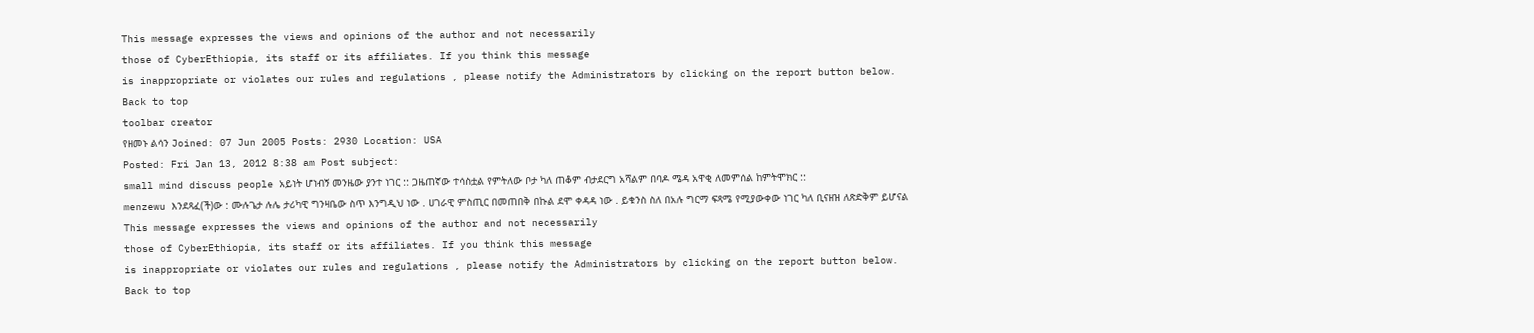This message expresses the views and opinions of the author and not necessarily
those of CyberEthiopia, its staff or its affiliates. If you think this message
is inappropriate or violates our rules and regulations , please notify the Administrators by clicking on the report button below.
Back to top
toolbar creator
የዘመኑ ልሳን Joined: 07 Jun 2005 Posts: 2930 Location: USA
Posted: Fri Jan 13, 2012 8:38 am Post subject:
small mind discuss people አይነት ሆነብኝ መንዜው ያንተ ነገር :: ጋዜጠኛው ተሳስቷል የምትለው ቦታ ካለ ጠቆም ብታደርግ አሻልም በባዶ ሜዳ አዋቂ ለመምሰል ከምትሞክር ::
menzewu እንደጻፈ(ች)ው : ሙሉጌታ ሉሌ ታሪካዊ ግንዛቤው ስጥ እንግዲህ ነው . ሀገራዊ ምስጢር በመጠበቅ በኩል ደሞ ቀዳዳ ነው . ይቁንስ ስለ በአሉ ግርማ ፍጻሜ የሚያውቀው ነገር ካለ ቢናዘዝ ለጽድቅም ይሆናል
This message expresses the views and opinions of the author and not necessarily
those of CyberEthiopia, its staff or its affiliates. If you think this message
is inappropriate or violates our rules and regulations , please notify the Administrators by clicking on the report button below.
Back to top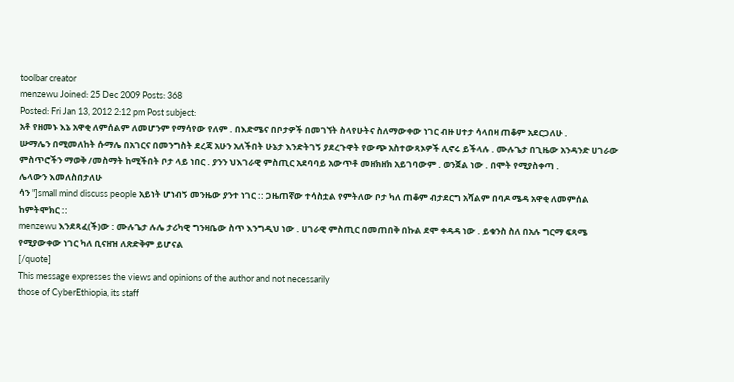toolbar creator
menzewu Joined: 25 Dec 2009 Posts: 368
Posted: Fri Jan 13, 2012 2:12 pm Post subject:
አቶ የዘመኑ እኔ አዋቂ ለምሰልም ለመሆንም የማሳየው የለም . በእድሜና በቦታዎች በመገኘት ስላየሁትና ስለማውቀው ነገር ብዙ ሀተታ ሳላበዛ ጠቆም አደርጋለሁ .
ሡማሌን በሚመለከት ሱማሌ በአገርና በመንግስት ደረጃ አሁን አለችበት ሁኔታ እንድትገኝ ያደረጉዋት የውጭ አስተውጻኦዎች ሊኖሩ ይችላሉ . ሙሉጌታ በጊዜው አንዳንድ ሀገራው ምስጥሮችን ማወቅ /መስማት ከሚችበት ቦታ ላይ ነበር . ያንን ህእገራዊ ምስጢር አደባባይ አውጥቶ መዘክዘክ አይገባውም . ወንጀል ነው . በሞት የሚያስቀጣ .
ሌላውን እመለስበታለሁ
ሳን "]small mind discuss people አይነት ሆነብኝ መንዜው ያንተ ነገር :: ጋዜጠኛው ተሳስቷል የምትለው ቦታ ካለ ጠቆም ብታደርግ አሻልም በባዶ ሜዳ አዋቂ ለመምሰል ከምትሞክር ::
menzewu እንደጻፈ(ች)ው : ሙሉጌታ ሉሌ ታሪካዊ ግንዛቤው ስጥ እንግዲህ ነው . ሀገራዊ ምስጢር በመጠበቅ በኩል ደሞ ቀዳዳ ነው . ይቁንስ ስለ በአሉ ግርማ ፍጻሜ የሚያውቀው ነገር ካለ ቢናዘዝ ለጽድቅም ይሆናል
[/quote]
This message expresses the views and opinions of the author and not necessarily
those of CyberEthiopia, its staff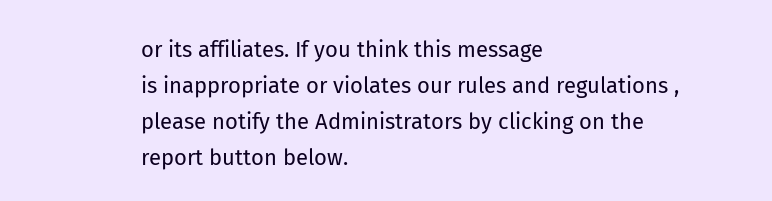or its affiliates. If you think this message
is inappropriate or violates our rules and regulations , please notify the Administrators by clicking on the report button below.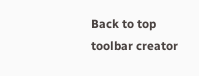Back to top
toolbar creator